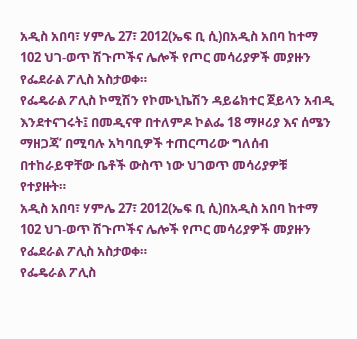አዲስ አበባ፣ ሃምሌ 27፣ 2012(ኤፍ ቢ ሲ)በአዲስ አበባ ከተማ 102 ህገ-ወጥ ሽጉጦችና ሌሎች የጦር መሳሪያዎች መያዙን የፌደራል ፖሊስ አስታወቀ።
የፌዴራል ፖሊስ ኮሚሽን የኮሙኒኬሽን ዳይሬክተር ጀይላን አብዲ እንደተናገሩት፤ በመዲናዋ በተለምዶ ኮልፌ 18 ማዞሪያ እና ሰሜን ማዘጋጃ’ በሚባሉ አካባቢዎች ተጠርጣሪው ግለሰብ በተከራይዋቸው ቤቶች ውስጥ ነው ህገወጥ መሳሪያዎቹ የተያዙት።
አዲስ አበባ፣ ሃምሌ 27፣ 2012(ኤፍ ቢ ሲ)በአዲስ አበባ ከተማ 102 ህገ-ወጥ ሽጉጦችና ሌሎች የጦር መሳሪያዎች መያዙን የፌደራል ፖሊስ አስታወቀ።
የፌዴራል ፖሊስ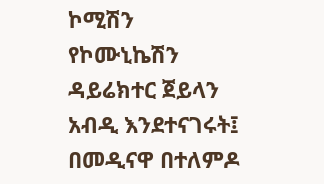ኮሚሽን የኮሙኒኬሽን ዳይሬክተር ጀይላን አብዲ እንደተናገሩት፤ በመዲናዋ በተለምዶ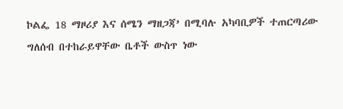ኮልፌ 18 ማዞሪያ እና ሰሜን ማዘጋጃ’ በሚባሉ አካባቢዎች ተጠርጣሪው ግለሰብ በተከራይዋቸው ቤቶች ውስጥ ነው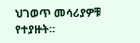ህገወጥ መሳሪያዎቹ የተያዙት።